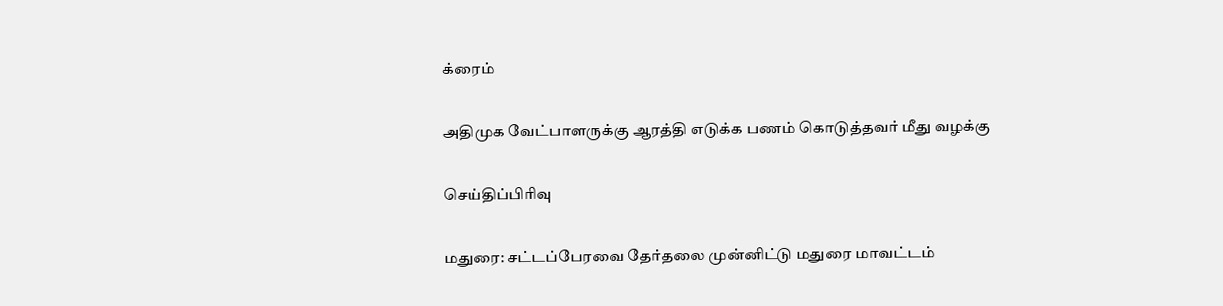க்ரைம்

அதிமுக வேட்பாளருக்கு ஆரத்தி எடுக்க பணம் கொடுத்தவர் மீது வழக்கு

செய்திப்பிரிவு

மதுரை: சட்டப்பேரவை தேர்தலை முன்னிட்டு மதுரை மாவட்டம்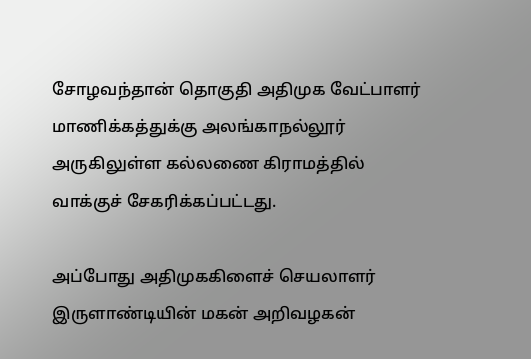சோழவந்தான் தொகுதி அதிமுக வேட்பாளர் மாணிக்கத்துக்கு அலங்காநல்லூர் அருகிலுள்ள கல்லணை கிராமத்தில் வாக்குச் சேகரிக்கப்பட்டது.

அப்போது அதிமுககிளைச் செயலாளர் இருளாண்டியின் மகன் அறிவழகன்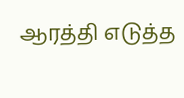ஆரத்தி எடுத்த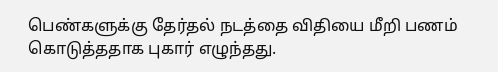பெண்களுக்கு தேர்தல் நடத்தை விதியை மீறி பணம் கொடுத்ததாக புகார் எழுந்தது.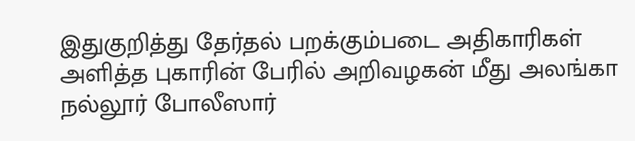இதுகுறித்து தேர்தல் பறக்கும்படை அதிகாரிகள் அளித்த புகாரின் பேரில் அறிவழகன் மீது அலங்கா நல்லூர் போலீஸார்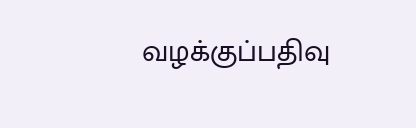வழக்குப்பதிவு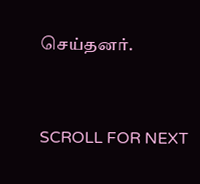செய்தனர்.


SCROLL FOR NEXT